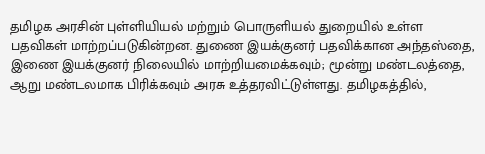தமிழக அரசின் புள்ளியியல் மற்றும் பொருளியல் துறையில் உள்ள பதவிகள் மாற்றப்படுகின்றன. துணை இயக்குனர் பதவிக்கான அந்தஸ்தை, இணை இயக்குனர் நிலையில் மாற்றியமைக்கவும்; மூன்று மண்டலத்தை, ஆறு மண்டலமாக பிரிக்கவும் அரசு உத்தரவிட்டுள்ளது. தமிழகத்தில்,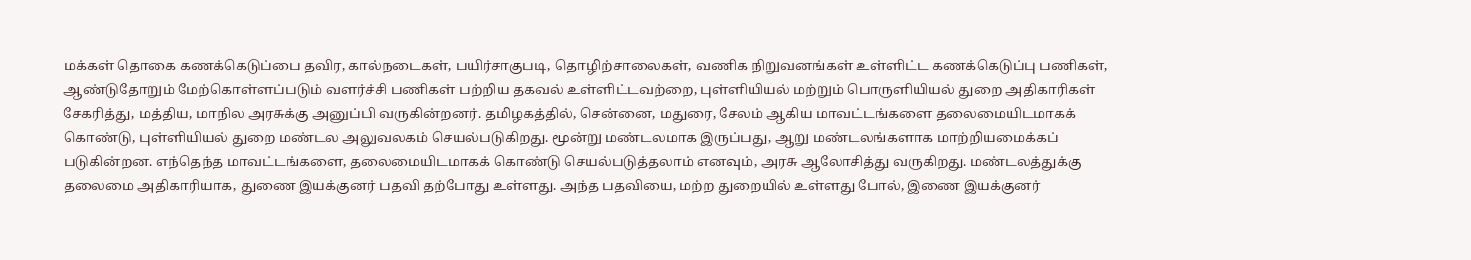மக்கள் தொகை கணக்கெடுப்பை தவிர, கால்நடைகள், பயிர்சாகுபடி, தொழிற்சாலைகள், வணிக நிறுவனங்கள் உள்ளிட்ட கணக்கெடுப்பு பணிகள், ஆண்டுதோறும் மேற்கொள்ளப்படும் வளர்ச்சி பணிகள் பற்றிய தகவல் உள்ளிட்டவற்றை, புள்ளியியல் மற்றும் பொருளியியல் துறை அதிகாரிகள் சேகரித்து, மத்திய, மாநில அரசுக்கு அனுப்பி வருகின்றனர். தமிழகத்தில், சென்னை, மதுரை, சேலம் ஆகிய மாவட்டங்களை தலைமையிடமாகக் கொண்டு, புள்ளியியல் துறை மண்டல அலுவலகம் செயல்படுகிறது. மூன்று மண்டலமாக இருப்பது, ஆறு மண்டலங்களாக மாற்றியமைக்கப் படுகின்றன. எந்தெந்த மாவட்டங்களை, தலைமையிடமாகக் கொண்டு செயல்படுத்தலாம் எனவும், அரசு ஆலோசித்து வருகிறது. மண்டலத்துக்கு தலைமை அதிகாரியாக, துணை இயக்குனர் பதவி தற்போது உள்ளது. அந்த பதவியை, மற்ற துறையில் உள்ளது போல், இணை இயக்குனர்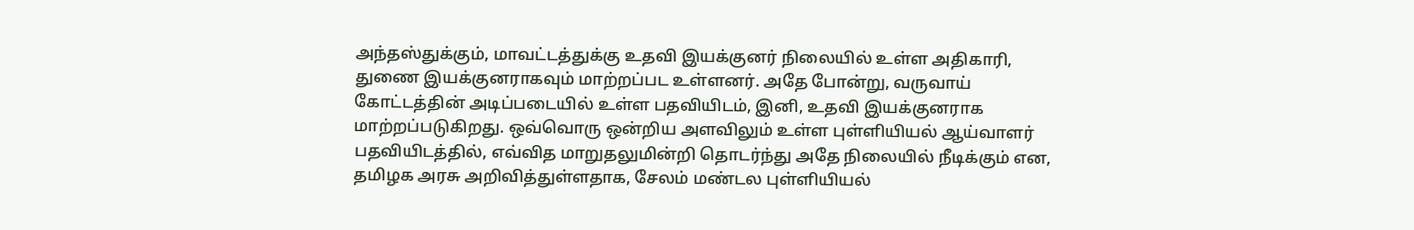அந்தஸ்துக்கும், மாவட்டத்துக்கு உதவி இயக்குனர் நிலையில் உள்ள அதிகாரி, துணை இயக்குனராகவும் மாற்றப்பட உள்ளனர். அதே போன்று, வருவாய் கோட்டத்தின் அடிப்படையில் உள்ள பதவியிடம், இனி, உதவி இயக்குனராக மாற்றப்படுகிறது. ஒவ்வொரு ஒன்றிய அளவிலும் உள்ள புள்ளியியல் ஆய்வாளர் பதவியிடத்தில், எவ்வித மாறுதலுமின்றி தொடர்ந்து அதே நிலையில் நீடிக்கும் என, தமிழக அரசு அறிவித்துள்ளதாக, சேலம் மண்டல புள்ளியியல்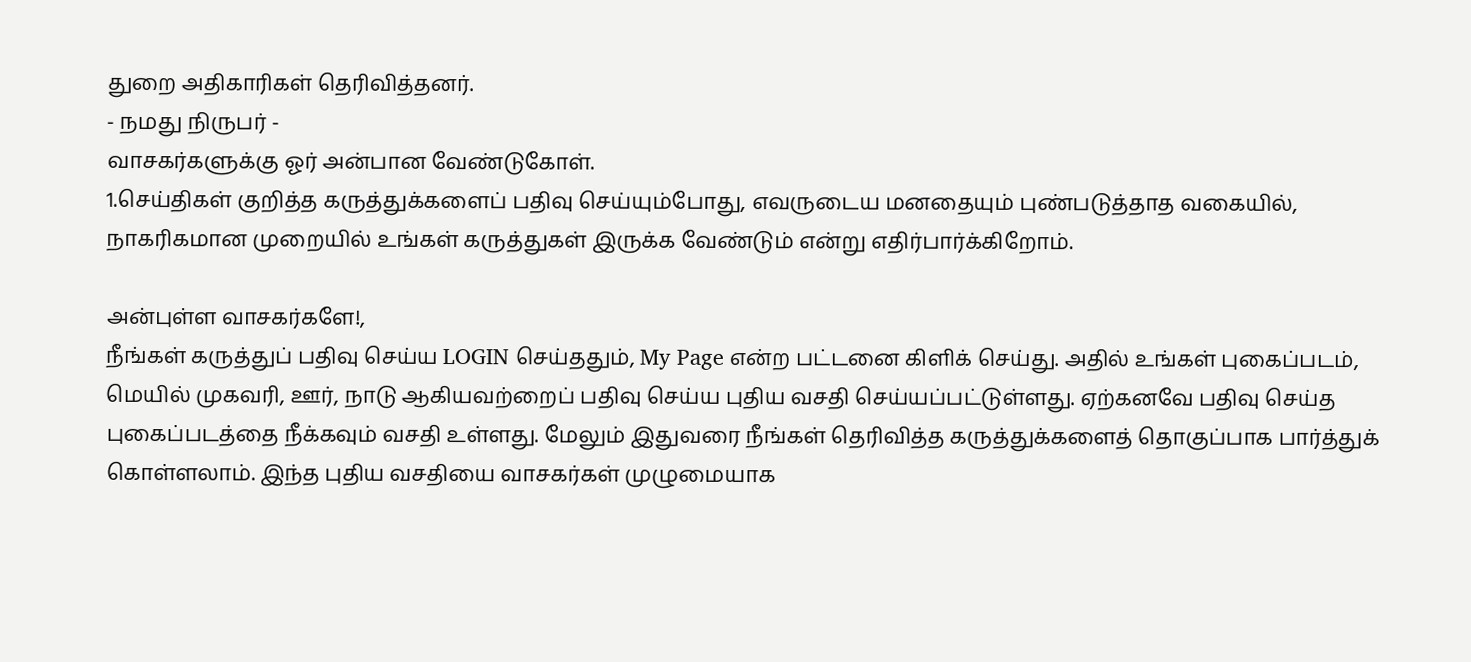துறை அதிகாரிகள் தெரிவித்தனர்.
- நமது நிருபர் -
வாசகர்களுக்கு ஓர் அன்பான வேண்டுகோள்.
1.செய்திகள் குறித்த கருத்துக்களைப் பதிவு செய்யும்போது, எவருடைய மனதையும் புண்படுத்தாத வகையில், நாகரிகமான முறையில் உங்கள் கருத்துகள் இருக்க வேண்டும் என்று எதிர்பார்க்கிறோம்.

அன்புள்ள வாசகர்களே!,
நீங்கள் கருத்துப் பதிவு செய்ய LOGIN செய்ததும், My Page என்ற பட்டனை கிளிக் செய்து. அதில் உங்கள் புகைப்படம், மெயில் முகவரி, ஊர், நாடு ஆகியவற்றைப் பதிவு செய்ய புதிய வசதி செய்யப்பட்டுள்ளது. ஏற்கனவே பதிவு செய்த புகைப்படத்தை நீக்கவும் வசதி உள்ளது. மேலும் இதுவரை நீங்கள் தெரிவித்த கருத்துக்களைத் தொகுப்பாக பார்த்துக் கொள்ளலாம். இந்த புதிய வசதியை வாசகர்கள் முழுமையாக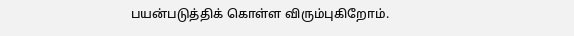பயன்படுத்திக் கொள்ள விரும்புகிறோம்.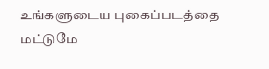உங்களுடைய புகைப்படத்தை மட்டுமே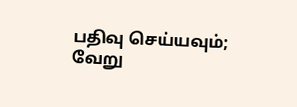பதிவு செய்யவும்; வேறு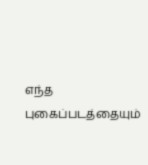எந்த புகைப்படத்தையும்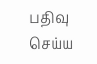பதிவு செய்ய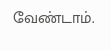வேண்டாம்.